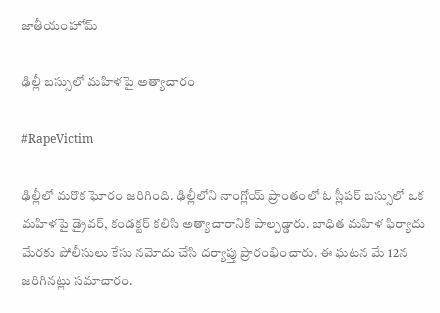జాతీయంహోమ్

ఢిల్లీ బస్సులో మహిళపై అత్యాచారం

#RapeVictim

ఢిల్లీలో మరొక ఘోరం జరిగింది. ఢిల్లీలోని నాంగ్లోయ్ ప్రాంతంలో ఓ స్లీపర్ బస్సులో ఒక మహిళపై డ్రైవర్, కండక్టర్ కలిసి అత్యాచారానికి పాల్పడ్డారు. బాధిత మహిళ ఫిర్యాదు మేరకు పోలీసులు కేసు నమోదు చేసి దర్యాప్తు ప్రారంభించారు. ఈ ఘటన మే 12న జరిగినట్లు సమాచారం.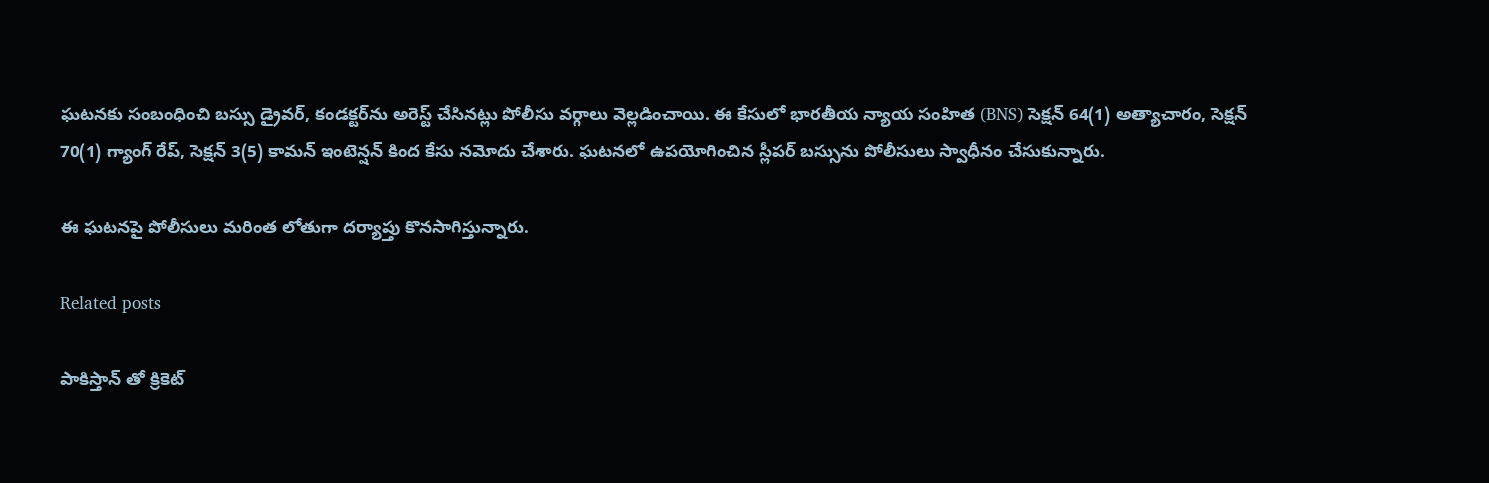ఘటనకు సంబంధించి బస్సు డ్రైవర్, కండక్టర్‌ను అరెస్ట్ చేసినట్లు పోలీసు వర్గాలు వెల్లడించాయి. ఈ కేసులో భారతీయ న్యాయ సంహిత (BNS) సెక్షన్ 64(1) అత్యాచారం, సెక్షన్ 70(1) గ్యాంగ్ రేప్, సెక్షన్ 3(5) కామన్ ఇంటెన్షన్ కింద కేసు నమోదు చేశారు. ఘటనలో ఉపయోగించిన స్లీపర్ బస్సును పోలీసులు స్వాధీనం చేసుకున్నారు.

ఈ ఘటనపై పోలీసులు మరింత లోతుగా దర్యాప్తు కొనసాగిస్తున్నారు.

Related posts

పాకిస్తాన్ తో క్రికెట్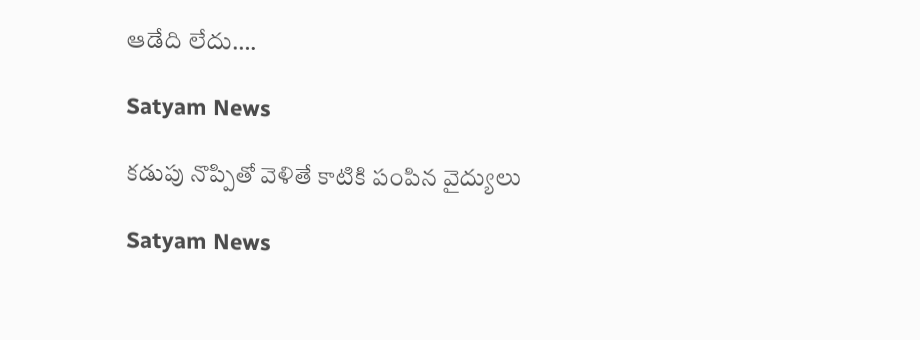ఆడేది లేదు….

Satyam News

కడుపు నొప్పితో వెళితే కాటికి పంపిన వైద్యులు

Satyam News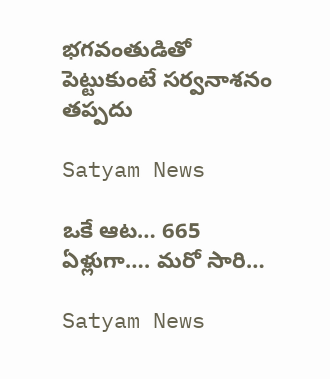భగవంతుడితో పెట్టుకుంటే సర్వనాశనం తప్పదు

Satyam News

ఒకే ఆట… 665 ఏళ్లుగా…. మరో సారి…

Satyam News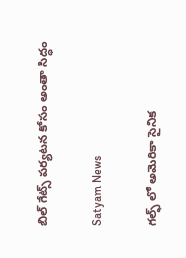బిల్ గేట్స్ పర్యటన కోసం అంతా సిద్ధం

Satyam News

గల్ఫ్ లో అమెరికా సైనిక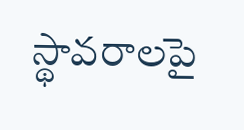స్థావరాలపై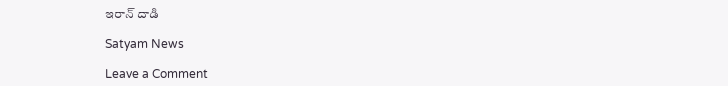ఇరాన్ దాడి

Satyam News

Leave a Comment